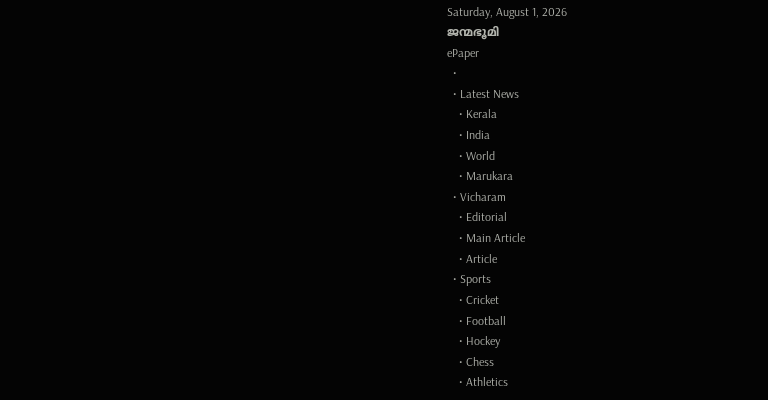Saturday, August 1, 2026
ജന്മഭൂമി
ePaper
  •
  • Latest News
    • Kerala
    • India
    • World
    • Marukara
  • Vicharam
    • Editorial
    • Main Article
    • Article
  • Sports
    • Cricket
    • Football
    • Hockey
    • Chess
    • Athletics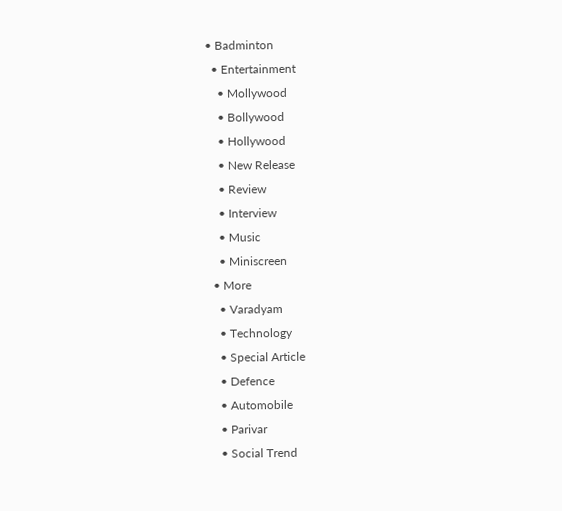• Badminton
  • Entertainment
    • Mollywood
    • Bollywood
    • Hollywood
    • New Release
    • Review
    • Interview
    • Music
    • Miniscreen
  • More
    • Varadyam
    • Technology
    • Special Article
    • Defence
    • Automobile
    • Parivar
    • Social Trend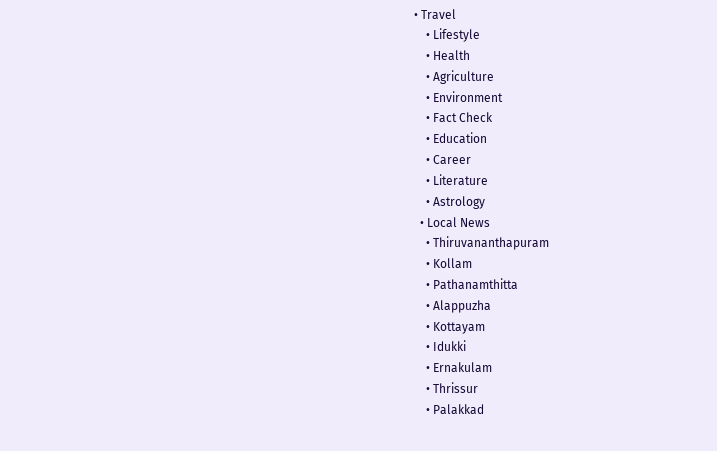• Travel
    • Lifestyle
    • Health
    • Agriculture
    • Environment
    • Fact Check
    • Education
    • Career
    • Literature
    • Astrology
  • Local News
    • Thiruvananthapuram
    • Kollam
    • Pathanamthitta
    • Alappuzha
    • Kottayam
    • Idukki
    • Ernakulam
    • Thrissur
    • Palakkad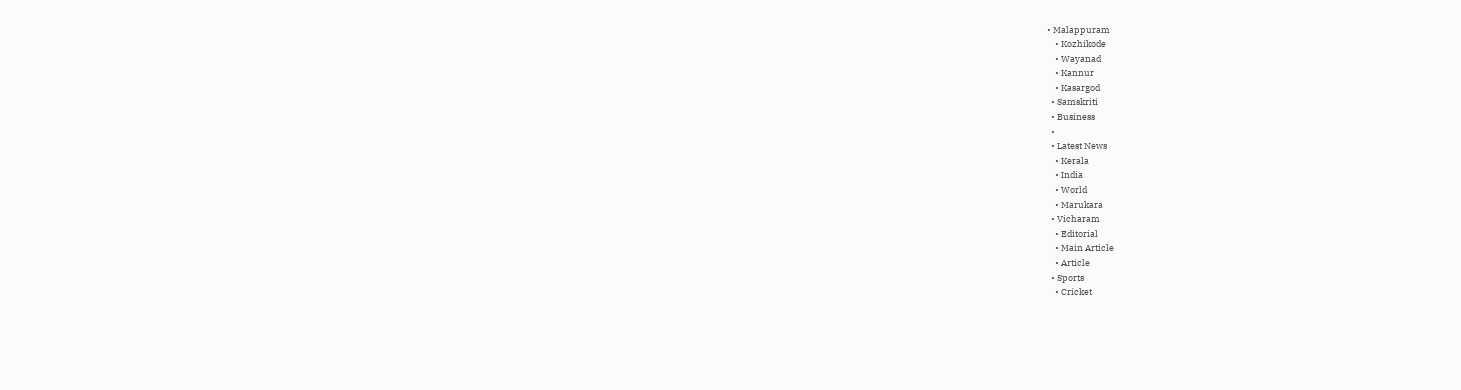• Malappuram
    • Kozhikode
    • Wayanad
    • Kannur
    • Kasargod
  • Samskriti
  • Business
  •
  • Latest News
    • Kerala
    • India
    • World
    • Marukara
  • Vicharam
    • Editorial
    • Main Article
    • Article
  • Sports
    • Cricket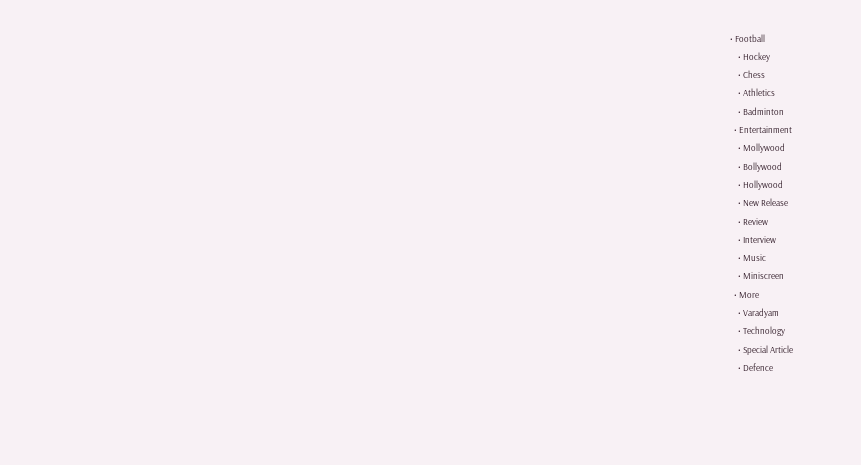• Football
    • Hockey
    • Chess
    • Athletics
    • Badminton
  • Entertainment
    • Mollywood
    • Bollywood
    • Hollywood
    • New Release
    • Review
    • Interview
    • Music
    • Miniscreen
  • More
    • Varadyam
    • Technology
    • Special Article
    • Defence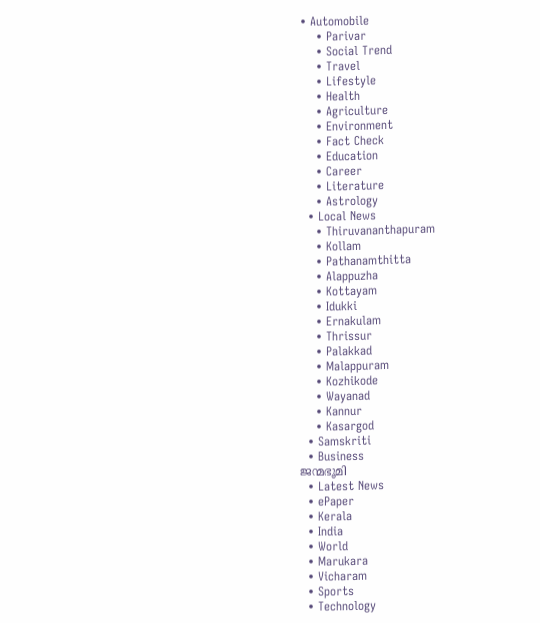• Automobile
    • Parivar
    • Social Trend
    • Travel
    • Lifestyle
    • Health
    • Agriculture
    • Environment
    • Fact Check
    • Education
    • Career
    • Literature
    • Astrology
  • Local News
    • Thiruvananthapuram
    • Kollam
    • Pathanamthitta
    • Alappuzha
    • Kottayam
    • Idukki
    • Ernakulam
    • Thrissur
    • Palakkad
    • Malappuram
    • Kozhikode
    • Wayanad
    • Kannur
    • Kasargod
  • Samskriti
  • Business
ജന്മഭൂമി
  • Latest News
  • ePaper
  • Kerala
  • India
  • World
  • Marukara
  • Vicharam
  • Sports
  • Technology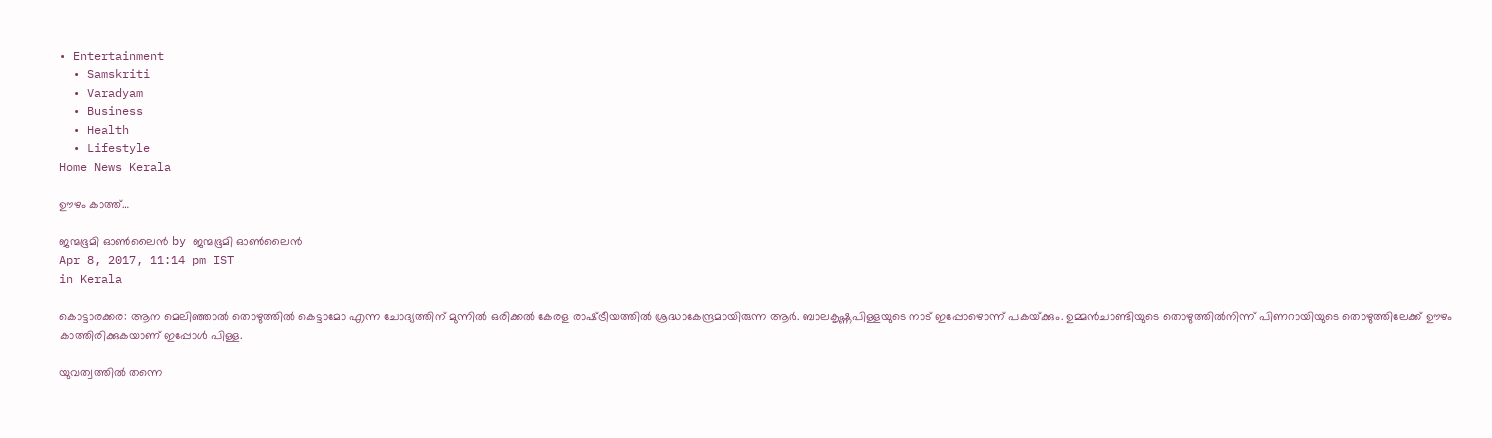• Entertainment
  • Samskriti
  • Varadyam
  • Business
  • Health
  • Lifestyle
Home News Kerala

ഊഴം കാത്ത്…

ജന്മഭൂമി ഓണ്‍ലൈന്‍ by ജന്മഭൂമി ഓണ്‍ലൈന്‍
Apr 8, 2017, 11:14 pm IST
in Kerala

കൊട്ടാരക്കര: ആന മെലിഞ്ഞാല്‍ തൊഴുത്തില്‍ കെട്ടാമോ എന്ന ചോദ്യത്തിന് മുന്നില്‍ ഒരിക്കല്‍ കേരള രാഷ്‌ട്രീയത്തില്‍ ശ്രദ്ധാകേന്ദ്രമായിരുന്ന ആര്‍. ബാലകൃഷ്ണപിള്ളയുടെ നാട് ഇപ്പോഴൊന്ന് പകയ്‌ക്കും. ഉമ്മന്‍ചാണ്ടിയുടെ തൊഴുത്തില്‍നിന്ന് പിണറായിയുടെ തൊഴുത്തിലേക്ക് ഊഴം കാത്തിരിക്കുകയാണ് ഇപ്പോള്‍ പിള്ള.

യുവത്വത്തില്‍ തന്നെ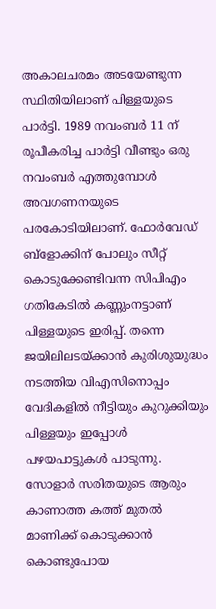അകാലചരമം അടയേണ്ടുന്ന സ്ഥിതിയിലാണ് പിള്ളയുടെ പാര്‍ട്ടി. 1989 നവംബര്‍ 11 ന് രൂപീകരിച്ച പാര്‍ട്ടി വീണ്ടും ഒരു നവംബര്‍ എത്തുമ്പോള്‍ അവഗണനയുടെ പരകോടിയിലാണ്. ഫോര്‍വേഡ് ബ്‌ളോക്കിന് പോലും സീറ്റ് കൊടുക്കേണ്ടിവന്ന സിപിഎം ഗതികേടില്‍ കണ്ണുംനട്ടാണ് പിള്ളയുടെ ഇരിപ്പ്. തന്നെ ജയിലിലടയ്‌ക്കാന്‍ കുരിശുയുദ്ധം നടത്തിയ വിഎസിനൊപ്പം വേദികളില്‍ നീട്ടിയും കുറുക്കിയും പിള്ളയും ഇപ്പോള്‍ പഴയപാട്ടുകള്‍ പാടുന്നു. സോളാര്‍ സരിതയുടെ ആരും കാണാത്ത കത്ത് മുതല്‍ മാണിക്ക് കൊടുക്കാന്‍ കൊണ്ടുപോയ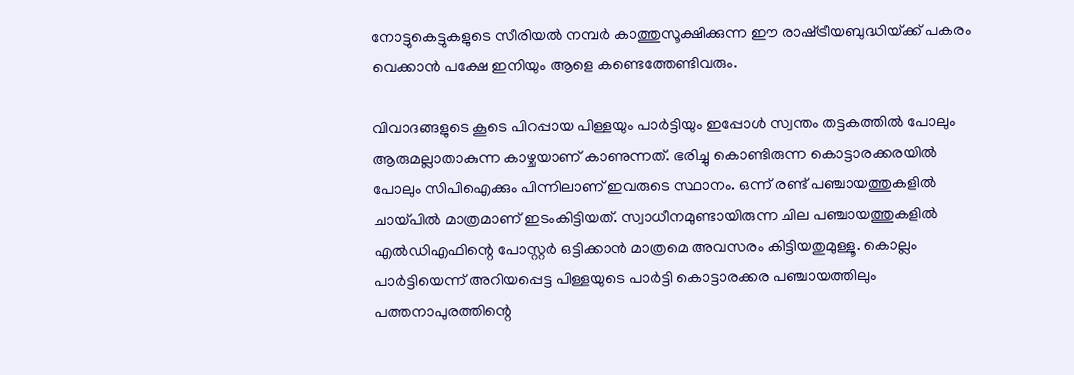നോട്ടുകെട്ടുകളുടെ സീരിയല്‍ നമ്പര്‍ കാത്തുസൂക്ഷിക്കുന്ന ഈ രാഷ്‌ട്രീയബുദ്ധിയ്‌ക്ക് പകരം വെക്കാന്‍ പക്ഷേ ഇനിയും ആളെ കണ്ടെത്തേണ്ടിവരും.

വിവാദങ്ങളുടെ കൂടെ പിറപ്പായ പിള്ളയും പാര്‍ട്ടിയും ഇപ്പോള്‍ സ്വന്തം തട്ടകത്തില്‍ പോലും ആരുമല്ലാതാകുന്ന കാഴ്ചയാണ് കാണുന്നത്. ഭരിച്ചു കൊണ്ടിരുന്ന കൊട്ടാരക്കരയില്‍ പോലും സിപിഐക്കും പിന്നിലാണ് ഇവരുടെ സ്ഥാനം. ഒന്ന് രണ്ട് പഞ്ചായത്തുകളില്‍ ചായ്‌പില്‍ മാത്രമാണ് ഇടംകിട്ടിയത്. സ്വാധീനമുണ്ടായിരുന്ന ചില പഞ്ചായത്തുകളില്‍ എല്‍ഡിഎഫിന്റെ പോസ്റ്റര്‍ ഒട്ടിക്കാന്‍ മാത്രമെ അവസരം കിട്ടിയതുമുള്ളൂ. കൊല്ലം പാര്‍ട്ടിയെന്ന് അറിയപ്പെട്ട പിള്ളയുടെ പാര്‍ട്ടി കൊട്ടാരക്കര പഞ്ചായത്തിലും പത്തനാപുരത്തിന്റെ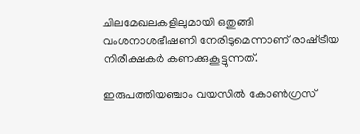ചിലമേഖലകളിലുമായി ഒതുങ്ങി വംശനാശഭീഷണി നേരിടുമെന്നാണ് രാഷ്‌ട്രീയ നിരീക്ഷകര്‍ കണക്കുകൂട്ടുന്നത്.

ഇരുപത്തിയഞ്ചാം വയസില്‍ കോണ്‍ഗ്രസ്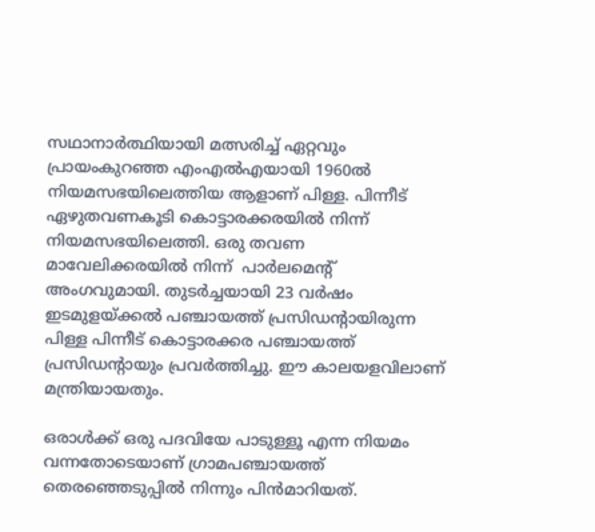സഥാനാര്‍ത്ഥിയായി മത്സരിച്ച് ഏറ്റവും പ്രായംകുറഞ്ഞ എംഎല്‍എയായി 1960ല്‍ നിയമസഭയിലെത്തിയ ആളാണ് പിള്ള. പിന്നീട് ഏഴുതവണകൂടി കൊട്ടാരക്കരയില്‍ നിന്ന് നിയമസഭയിലെത്തി. ഒരു തവണ മാവേലിക്കരയില്‍ നിന്ന്  പാര്‍ലമെന്റ് അംഗവുമായി. തുടര്‍ച്ചയായി 23 വര്‍ഷം ഇടമുളയ്‌ക്കല്‍ പഞ്ചായത്ത് പ്രസിഡന്റായിരുന്ന പിള്ള പിന്നീട് കൊട്ടാരക്കര പഞ്ചായത്ത് പ്രസിഡന്റായും പ്രവര്‍ത്തിച്ചു. ഈ കാലയളവിലാണ് മന്ത്രിയായതും.

ഒരാള്‍ക്ക് ഒരു പദവിയേ പാടുള്ളൂ എന്ന നിയമം വന്നതോടെയാണ് ഗ്രാമപഞ്ചായത്ത് തെരഞ്ഞെടുപ്പില്‍ നിന്നും പിന്‍മാറിയത്.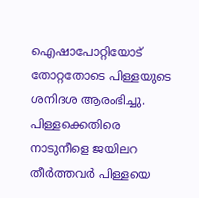ഐഷാപോറ്റിയോട് തോറ്റതോടെ പിള്ളയുടെ ശനിദശ ആരംഭിച്ചു. പിള്ളക്കെതിരെ നാടുനീളെ ജയിലറ തീര്‍ത്തവര്‍ പിള്ളയെ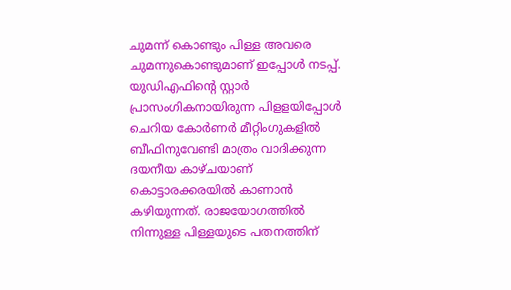ചുമന്ന് കൊണ്ടും പിള്ള അവരെ ചുമന്നുകൊണ്ടുമാണ് ഇപ്പോള്‍ നടപ്പ്. യുഡിഎഫിന്റെ സ്റ്റാര്‍ പ്രാസംഗികനായിരുന്ന പിളളയിപ്പോള്‍ ചെറിയ കോര്‍ണര്‍ മീറ്റിംഗുകളില്‍ ബീഫിനുവേണ്ടി മാത്രം വാദിക്കുന്ന ദയനീയ കാഴ്ചയാണ് കൊട്ടാരക്കരയില്‍ കാണാന്‍ കഴിയുന്നത്. രാജയോഗത്തില്‍ നിന്നുള്ള പിള്ളയുടെ പതനത്തിന്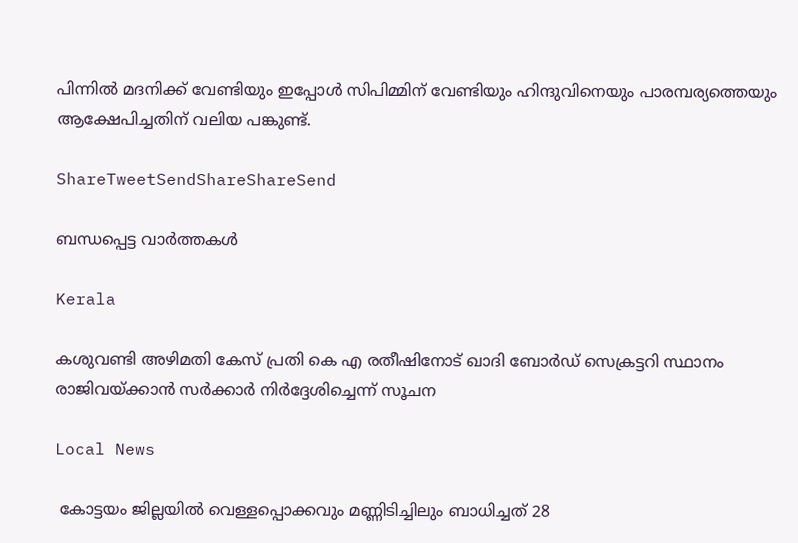പിന്നില്‍ മദനിക്ക് വേണ്ടിയും ഇപ്പോള്‍ സിപിമ്മിന് വേണ്ടിയും ഹിന്ദുവിനെയും പാരമ്പര്യത്തെയും ആക്ഷേപിച്ചതിന് വലിയ പങ്കുണ്ട്.

ShareTweetSendShareShareSend

ബന്ധപ്പെട്ട വാര്‍ത്തകള്‍

Kerala

കശുവണ്ടി അഴിമതി കേസ് പ്രതി കെ എ രതീഷിനോട് ഖാദി ബോര്‍ഡ് സെക്രട്ടറി സ്ഥാനം രാജിവയ്‌ക്കാന്‍ സര്‍ക്കാര്‍ നിര്‍ദ്ദേശിച്ചെന്ന് സൂചന

Local News

 കോട്ടയം ജില്ലയില്‍ വെള്ളപ്പൊക്കവും മണ്ണിടിച്ചിലും ബാധിച്ചത് 28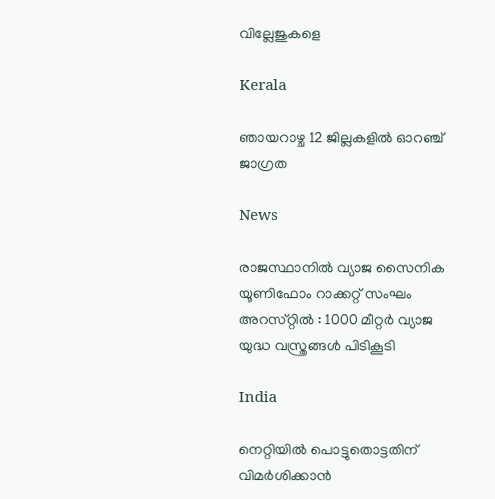വില്ലേജുകളെ

Kerala

ഞായറാഴ്ച 12 ജില്ലകളില്‍ ഓറഞ്ച് ജാഗ്രത

News

രാജസ്ഥാനിൽ വ്യാജ സൈനിക യൂണിഫോം റാക്കറ്റ് സംഘം അറസ്‌റ്റിൽ : 1000 മീറ്റർ വ്യാജ യുദ്ധ വസ്ത്രങ്ങൾ പിടികൂടി

India

നെറ്റിയില്‍ പൊട്ടുതൊട്ടതിന് വിമര്‍ശിക്കാന്‍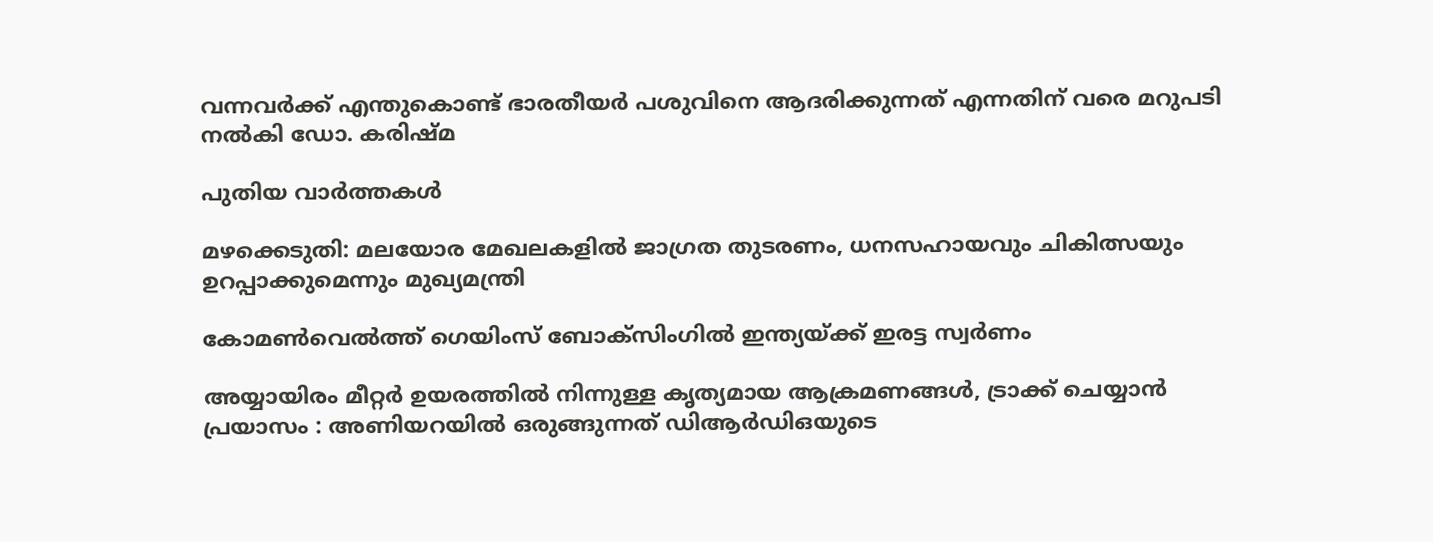വന്നവര്‍ക്ക് എന്തുകൊണ്ട് ഭാരതീയര്‍ പശുവിനെ ആദരിക്കുന്നത് എന്നതിന് വരെ മറുപടി നല്‍കി ഡോ. കരിഷ്മ

പുതിയ വാര്‍ത്തകള്‍

മഴക്കെടുതി: മലയോര മേഖലകളില്‍ ജാഗ്രത തുടരണം, ധനസഹായവും ചികിത്സയും ഉറപ്പാക്കുമെന്നും മുഖ്യമന്ത്രി

കോമണ്‍വെല്‍ത്ത് ഗെയിംസ് ബോക്സിംഗില്‍ ഇന്ത്യയ്‌ക്ക് ഇരട്ട സ്വര്‍ണം

അയ്യായിരം മീറ്റർ ഉയരത്തിൽ നിന്നുള്ള കൃത്യമായ ആക്രമണങ്ങൾ, ട്രാക്ക് ചെയ്യാൻ പ്രയാസം : അണിയറയിൽ ഒരുങ്ങുന്നത് ഡിആർഡിഒയുടെ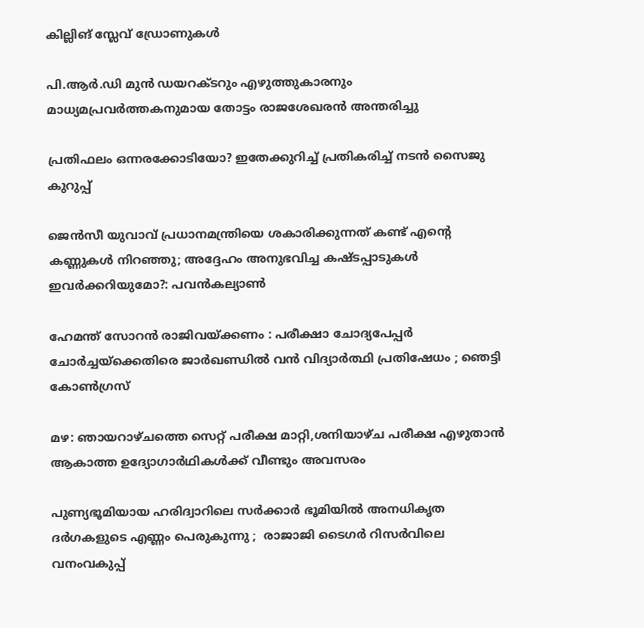കില്ലിങ് സ്ലേവ് ഡ്രോണുകൾ

പി.ആര്‍.ഡി മുന്‍ ഡയറക്ടറും എഴുത്തുകാരനും മാധ്യമപ്രവര്‍ത്തകനുമായ തോട്ടം രാജശേഖരന്‍ അന്തരിച്ചു

പ്രതിഫലം ഒന്നരക്കോടിയോ? ഇതേക്കുറിച്ച് പ്രതികരിച്ച് നടന്‍ സൈജു കുറുപ്പ്

ജെന്‍സീ യുവാവ് പ്രധാനമന്ത്രിയെ ശകാരിക്കുന്നത് കണ്ട് എന്റെ കണ്ണുകൾ നിറഞ്ഞു; അദ്ദേഹം അനുഭവിച്ച കഷ്ടപ്പാടുകള്‍ ഇവര്‍ക്കറിയുമോ?: പവന്‍കല്യാണ്‍

ഹേമന്ത് സോറൻ രാജിവയ്‌ക്കണം : പരീക്ഷാ ചോദ്യപേപ്പർ ചോർച്ചയ്‌ക്കെതിരെ ജാർഖണ്ഡിൽ വൻ വിദ്യാർത്ഥി പ്രതിഷേധം ; ഞെട്ടി കോൺഗ്രസ്

മഴ: ഞായറാഴ്ചത്തെ സെറ്റ് പരീക്ഷ മാറ്റി,ശനിയാഴ്ച പരീക്ഷ എഴുതാന്‍ ആകാത്ത ഉദ്യോഗാര്‍ഥികള്‍ക്ക് വീണ്ടും അവസരം

പുണ്യഭൂമിയായ ഹരിദ്വാറിലെ സർക്കാർ ഭൂമിയിൽ അനധികൃത ദർഗകളുടെ എണ്ണം പെരുകുന്നു ;  രാജാജി ടൈഗർ റിസർവിലെ വനംവകുപ്പ്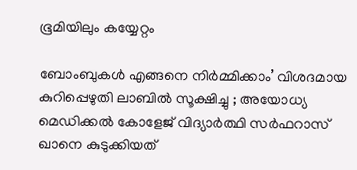ഭൂമിയിലും കയ്യേറ്റം

ബോംബുകൾ എങ്ങനെ നിർമ്മിക്കാം’ വിശദമായ കുറിപ്പെഴുതി ലാബിൽ സൂക്ഷിച്ചു ; അയോധ്യ മെഡിക്കൽ കോളേജ് വിദ്യാർത്ഥി സർഫറാസ് ഖാനെ കുടുക്കിയത്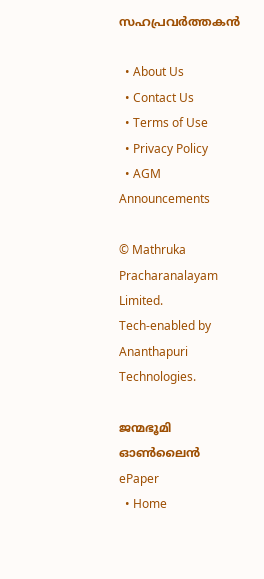സഹപ്രവർത്തകൻ

  • About Us
  • Contact Us
  • Terms of Use
  • Privacy Policy
  • AGM Announcements

© Mathruka Pracharanalayam Limited.
Tech-enabled by Ananthapuri Technologies.

ജന്മഭൂമി ഓണ്‍ലൈന്‍
ePaper
  • Home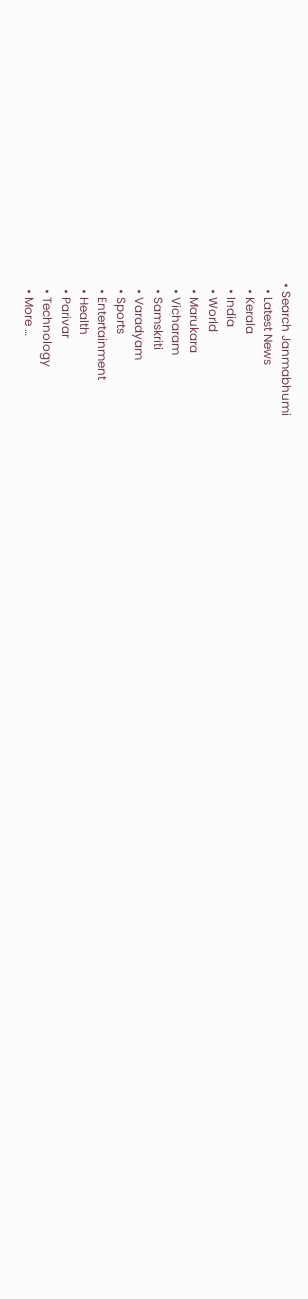• Search Janmabhumi
  • Latest News
  • Kerala
  • India
  • World
  • Marukara
  • Vicharam
  • Samskriti
  • Varadyam
  • Sports
  • Entertainment
  • Health
  • Parivar
  • Technology
  • More …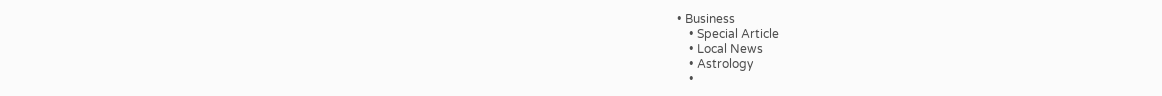• Business
    • Special Article
    • Local News
    • Astrology
    •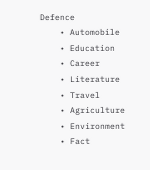Defence
    • Automobile
    • Education
    • Career
    • Literature
    • Travel
    • Agriculture
    • Environment
    • Fact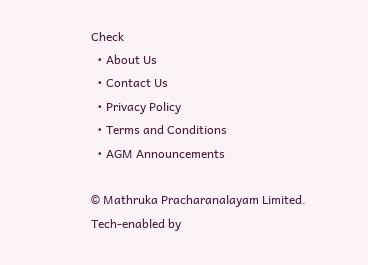Check
  • About Us
  • Contact Us
  • Privacy Policy
  • Terms and Conditions
  • AGM Announcements

© Mathruka Pracharanalayam Limited.
Tech-enabled by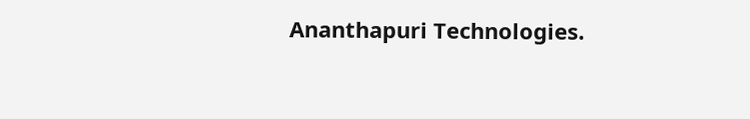Ananthapuri Technologies.